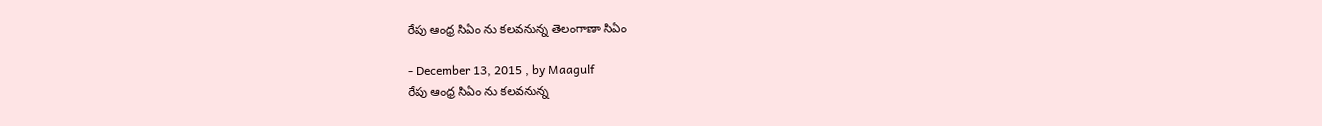రేపు ఆంధ్ర సిఏం ను కలవనున్న తెలంగాణా సిఏం

- December 13, 2015 , by Maagulf
రేపు ఆంధ్ర సిఏం ను కలవనున్న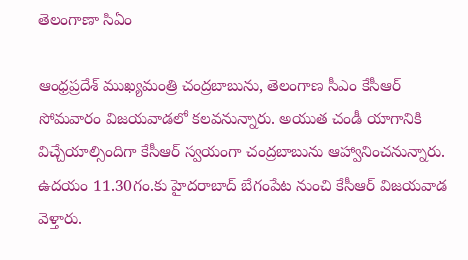తెలంగాణా సిఏం

ఆంధ్రప్రదేశ్‌ ముఖ్యమంత్రి చంద్రబాబును, తెలంగాణ సీఎం కేసీఆర్‌ సోమవారం విజయవాడలో కలవనున్నారు. అయుత చండీ యాగానికి విచ్చేయాల్సిందిగా కేసీఆర్‌ స్వయంగా చంద్రబాబును ఆహ్వానించనున్నారు. ఉదయం 11.30గం.కు హైదరాబాద్‌ బేగంపేట నుంచి కేసీఆర్‌ విజయవాడ వెళ్తారు.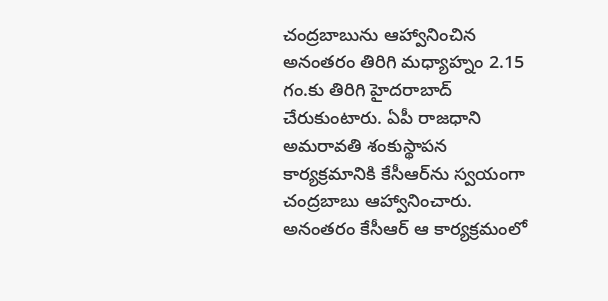చంద్రబాబును ఆహ్వానించిన అనంతరం తిరిగి మధ్యాహ్నం 2.15 గం.కు తిరిగి హైదరాబాద్‌ చేరుకుంటారు. ఏపీ రాజధాని అమరావతి శంకుస్థాపన కార్యక్రమానికి కేసీఆర్‌ను స్వయంగా చంద్రబాబు ఆహ్వానించారు. అనంతరం కేసీఆర్‌ ఆ కార్యక్రమంలో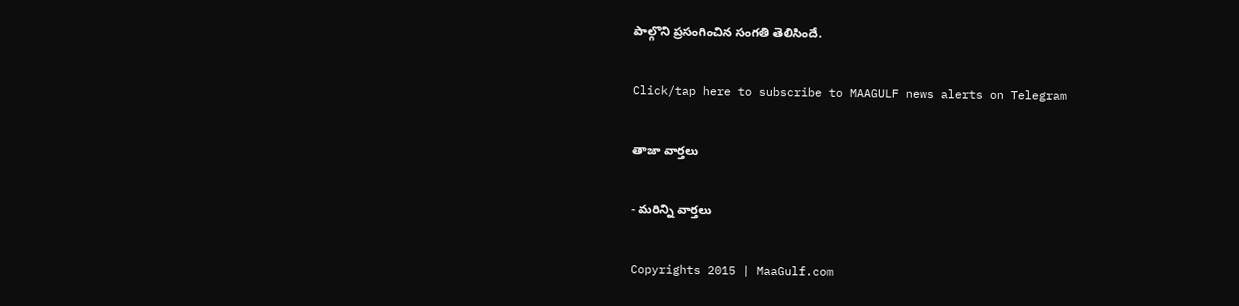పాల్గొని ప్రసంగించిన సంగతి తెలిసిందే.

Click/tap here to subscribe to MAAGULF news alerts on Telegram

తాజా వార్తలు

- మరిన్ని వార్తలు

Copyrights 2015 | MaaGulf.com